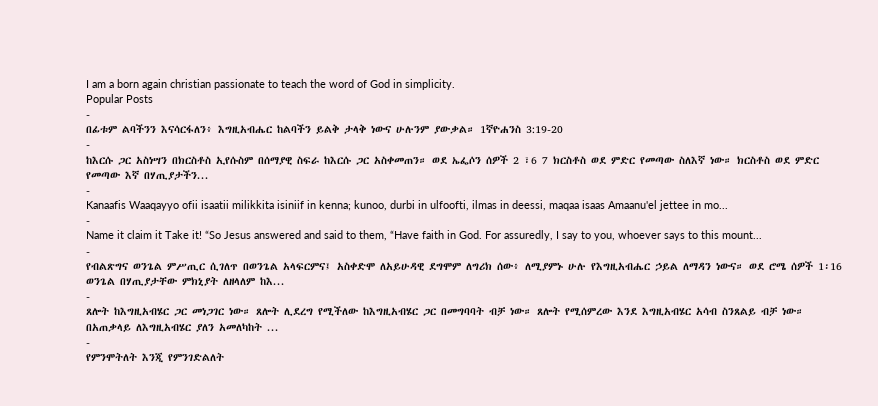I am a born again christian passionate to teach the word of God in simplicity.
Popular Posts
-
በፊቱም ልባችንን እናሳርፋለን፥ እግዚአብሔር ከልባችን ይልቅ ታላቅ ነውና ሁሉንም ያውቃል። 1ኛዮሐንስ 3:19-20
-
ከእርሱ ጋር አስነሣን በክርስቶስ ኢየሱስም በሰማያዊ ስፍራ ከእርሱ ጋር አስቀመጠን። ወደ ኤፌሶን ሰዎች 2 ፣6 7 ክርስቶስ ወደ ምድር የመጣው ስለእኛ ነው። ክርስቶስ ወደ ምድር የመጣው እኛ በሃጢያታችን...
-
Kanaafis Waaqayyo ofii isaatii milikkita isiniif in kenna; kunoo, durbi in ulfoofti, ilmas in deessi, maqaa isaas Amaanu'el jettee in mo...
-
Name it claim it Take it! “So Jesus answered and said to them, “Have faith in God. For assuredly, I say to you, whoever says to this mount...
-
የብልጽግና ወንጌል ምሥጢር ሲገለጥ በወንጌል አላፍርምና፤ አስቀድሞ ለአይሁዳዊ ደግሞም ለግሪክ ሰው፥ ለሚያምኑ ሁሉ የእግዚአብሔር ኃይል ለማዳን ነውና። ወደ ሮሜ ሰዎች 1፡16 ወንጌል በሃጢያታቸው ምክኒያት ለዘላለም ከእ...
-
ጸሎት ከእግዚአብሄር ጋር መነጋገር ነው። ጸሎት ሊደረግ የሚችለው ከእግዚአብሄር ጋር በመግባባት ብቻ ነው። ጸሎት የሚሰምረው እንደ እግዚአብሄር አሳብ ስንጸልይ ብቻ ነው። በአጠቃላይ ለእግዚአብሄር ያለን አመለካከት ...
-
የምንሞትለት እንጂ የምንገድልለት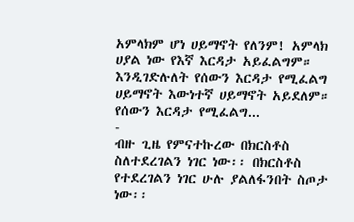አምላክም ሆነ ሀይማኖት የለንም! አምላክ ሀያል ነው የእኛ እርዳታ አይፈልግም። እንዲገድሉለት የሰውን እርዳታ የሚፈልግ ሀይማኖት እውነተኛ ሀይማኖት አይደለም። የሰውን እርዳታ የሚፈልግ...
-
ብዙ ጊዜ የምናተኩረው በክርስቶስ ስለተደረገልን ነገር ነው፡፡ በክርስቶስ የተደረገልን ነገር ሁሉ ያልለፋንበት ስጦታ ነው፡፡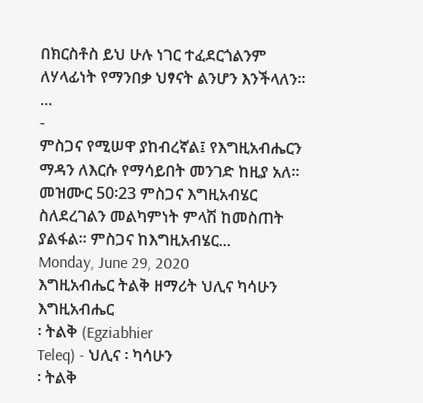በክርስቶስ ይህ ሁሉ ነገር ተፈደርጎልንም ለሃላፊነት የማንበቃ ህፃናት ልንሆን እንችላለን፡፡ ...
-
ምስጋና የሚሠዋ ያከብረኛል፤ የእግዚአብሔርን ማዳን ለእርሱ የማሳይበት መንገድ ከዚያ አለ። መዝሙር 50፡23 ምስጋና እግዚአብሄር ስለደረገልን መልካምነት ምላሽ ከመስጠት ያልፋል፡፡ ምስጋና ከእግዚአብሄር...
Monday, June 29, 2020
እግዚአብሔር ትልቅ ዘማሪት ህሊና ካሳሁን
እግዚአብሔር
፡ ትልቅ (Egziabhier
Teleq) - ህሊና ፡ ካሳሁን
፡ ትልቅ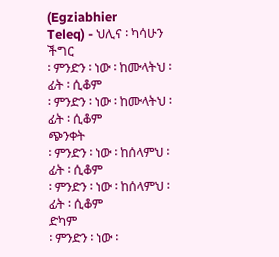(Egziabhier
Teleq) - ህሊና ፡ ካሳሁን
ችግር
፡ ምንድን ፡ ነው ፡ ከሙላትህ ፡ ፊት ፡ ሲቆም
፡ ምንድን ፡ ነው ፡ ከሙላትህ ፡ ፊት ፡ ሲቆም
ጭንቀት
፡ ምንድን ፡ ነው ፡ ከሰላምህ ፡ ፊት ፡ ሲቆም
፡ ምንድን ፡ ነው ፡ ከሰላምህ ፡ ፊት ፡ ሲቆም
ድካም
፡ ምንድን ፡ ነው ፡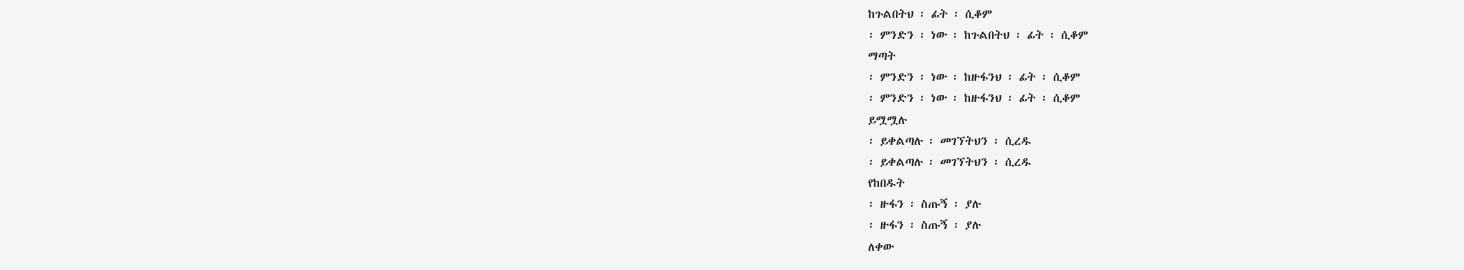ከጉልበትህ ፡ ፊት ፡ ሲቆም
፡ ምንድን ፡ ነው ፡ ከጉልበትህ ፡ ፊት ፡ ሲቆም
ማጣት
፡ ምንድን ፡ ነው ፡ ከዙፋንህ ፡ ፊት ፡ ሲቆም
፡ ምንድን ፡ ነው ፡ ከዙፋንህ ፡ ፊት ፡ ሲቆም
ይሟሟሉ
፡ ይቀልጣሉ ፡ መገኘትህን ፡ ሲረዱ
፡ ይቀልጣሉ ፡ መገኘትህን ፡ ሲረዱ
የከበዱት
፡ ዙፋን ፡ ስጡኝ ፡ ያሉ
፡ ዙፋን ፡ ስጡኝ ፡ ያሉ
ለቀው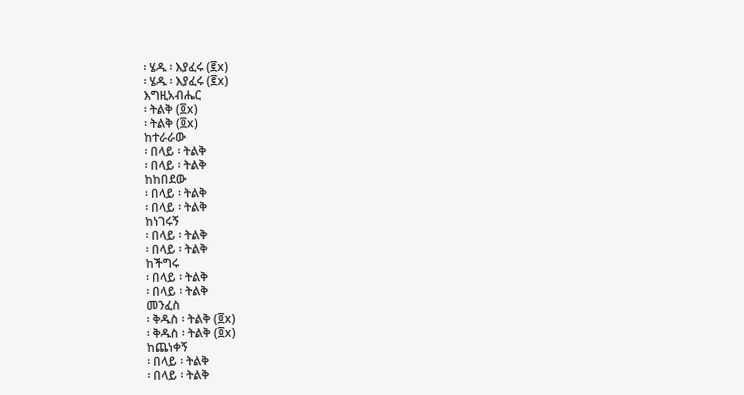፡ ሄዱ ፡ እያፈሩ (፪x)
፡ ሄዱ ፡ እያፈሩ (፪x)
እግዚአብሔር
፡ ትልቅ (፬x)
፡ ትልቅ (፬x)
ከተራራው
፡ በላይ ፡ ትልቅ
፡ በላይ ፡ ትልቅ
ከከበደው
፡ በላይ ፡ ትልቅ
፡ በላይ ፡ ትልቅ
ከነገሩኝ
፡ በላይ ፡ ትልቅ
፡ በላይ ፡ ትልቅ
ከችግሩ
፡ በላይ ፡ ትልቅ
፡ በላይ ፡ ትልቅ
መንፈስ
፡ ቅዱስ ፡ ትልቅ (፬x)
፡ ቅዱስ ፡ ትልቅ (፬x)
ከጨነቀኝ
፡ በላይ ፡ ትልቅ
፡ በላይ ፡ ትልቅ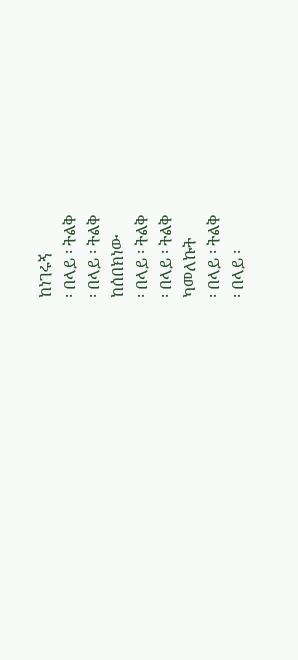ከነገሩኝ
፡ በላይ ፡ ትልቅ
፡ በላይ ፡ ትልቅ
ከሰበክነው
፡ በላይ ፡ ትልቅ
፡ በላይ ፡ ትልቅ
ካመለኩት
፡ በላይ ፡ ትልቅ
፡ በላይ ፡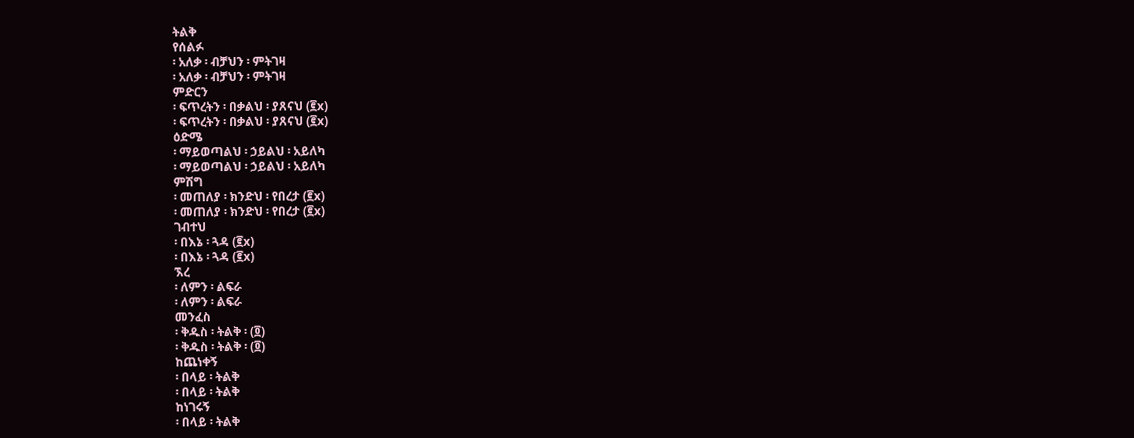ትልቅ
የሰልፉ
፡ አለቃ ፡ ብቻህን ፡ ምትገዛ
፡ አለቃ ፡ ብቻህን ፡ ምትገዛ
ምድርን
፡ ፍጥረትን ፡ በቃልህ ፡ ያጸናህ (፪x)
፡ ፍጥረትን ፡ በቃልህ ፡ ያጸናህ (፪x)
ዕድሜ
፡ ማይወጣልህ ፡ ኃይልህ ፡ አይለካ
፡ ማይወጣልህ ፡ ኃይልህ ፡ አይለካ
ምሽግ
፡ መጠለያ ፡ ክንድህ ፡ የበረታ (፪x)
፡ መጠለያ ፡ ክንድህ ፡ የበረታ (፪x)
ገብተህ
፡ በእኔ ፡ ጓዳ (፪x)
፡ በእኔ ፡ ጓዳ (፪x)
ኧረ
፡ ለምን ፡ ልፍራ
፡ ለምን ፡ ልፍራ
መንፈስ
፡ ቅዱስ ፡ ትልቅ ፡ (፬)
፡ ቅዱስ ፡ ትልቅ ፡ (፬)
ከጨነቀኝ
፡ በላይ ፡ ትልቅ
፡ በላይ ፡ ትልቅ
ከነገሩኝ
፡ በላይ ፡ ትልቅ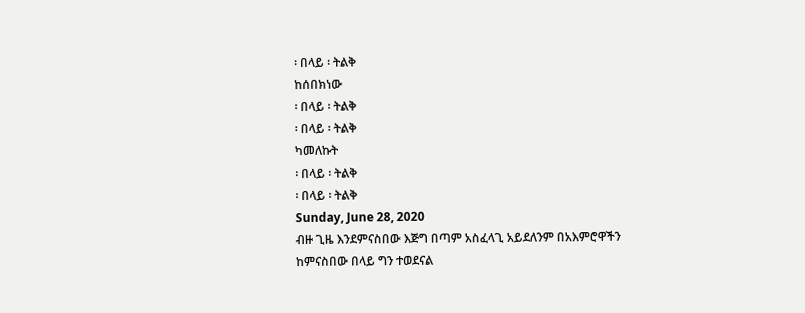፡ በላይ ፡ ትልቅ
ከሰበክነው
፡ በላይ ፡ ትልቅ
፡ በላይ ፡ ትልቅ
ካመለኩት
፡ በላይ ፡ ትልቅ
፡ በላይ ፡ ትልቅ
Sunday, June 28, 2020
ብዙ ጊዜ እንደምናስበው እጅግ በጣም አስፈላጊ አይደለንም በአእምሮዋችን ከምናስበው በላይ ግን ተወደናል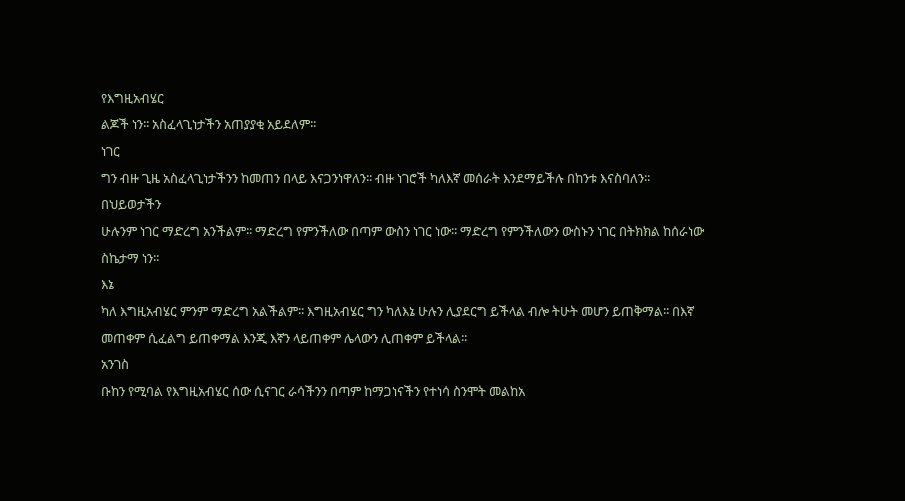የእግዚአብሄር
ልጆች ነን፡፡ አስፈላጊነታችን አጠያያቂ አይደለም፡፡
ነገር
ግን ብዙ ጊዜ አስፈላጊነታችንን ከመጠን በላይ እናጋንነዋለን፡፡ ብዙ ነገሮች ካለእኛ መሰራት እንደማይችሉ በከንቱ እናስባለን፡፡
በህይወታችን
ሁሉንም ነገር ማድረግ አንችልም፡፡ ማድረግ የምንችለው በጣም ውስን ነገር ነው፡፡ ማድረግ የምንችለውን ውስኑን ነገር በትክክል ከሰራነው
ስኬታማ ነን፡፡
እኔ
ካለ እግዚአብሄር ምንም ማድረግ አልችልም፡፡ እግዚአብሄር ግን ካለእኔ ሁሉን ሊያደርግ ይችላል ብሎ ትሁት መሆን ይጠቅማል፡፡ በእኛ
መጠቀም ሲፈልግ ይጠቀማል እንጂ እኛን ላይጠቀም ሌላውን ሊጠቀም ይችላል፡፡
አንገስ
ቡከን የሚባል የእግዚአብሄር ሰው ሲናገር ራሳችንን በጣም ከማጋነናችን የተነሳ ስንሞት መልከአ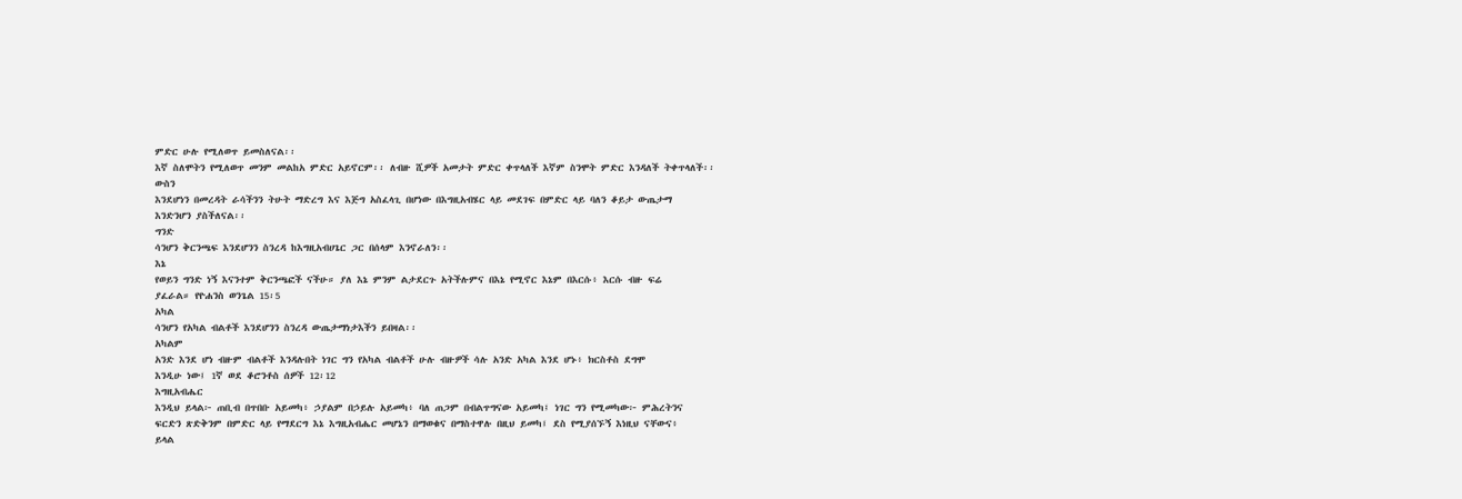ምድር ሁሉ የሚለወጥ ይመስለናል፡፡
እኛ ስለሞትን የሚለወጥ መንም መልከአ ምድር አይኖርም፡፡ ለብዙ ሺዎች አመታት ምድር ቀጥላለች እኛም ስንሞት ምድር እንዳለች ትቀጥላለች፡፡
ውስን
እንደሆነን በመረዳት ራሳችንን ትሁት ማድረግ እና እጅግ አስፈላጊ በሆነው በእግዚአብሄር ላይ መደገፍ በምድር ላይ ባለን ቆይታ ውጤታማ
እንድንሆን ያስችለናል፡፡
ግንድ
ሳንሆን ቅርንጫፍ እንደሆንን ስንረዳ ከእግዚአብሀጌር ጋር በሰላም እንኖራለን፡፡
እኔ
የወይን ግንድ ነኝ እናንተም ቅርንጫፎች ናችሁ። ያለ እኔ ምንም ልታደርጉ አትችሉምና በእኔ የሚኖር እኔም በእርሱ፥ እርሱ ብዙ ፍሬ
ያፈራል። የዮሐንስ ወንጌል 15፡5
አካል
ሳንሆን የአካል ብልቶች እንደሆንን ስንረዳ ውጤታማነታእችን ይበዛል፡፡
አካልም
አንድ እንደ ሆነ ብዙም ብልቶች እንዳሉበት ነገር ግን የአካል ብልቶች ሁሉ ብዙዎች ሳሉ አንድ አካል እንደ ሆኑ፥ ክርስቶስ ደግሞ
እንዲሁ ነው፤ 1ኛ ወደ ቆሮንቶስ ሰዎች 12፡12
እግዚአብሔር
እንዲህ ይላል፦ ጠቢብ በጥበቡ አይመካ፥ ኃያልም በኃይሉ አይመካ፥ ባለ ጠጋም በብልጥግናው አይመካ፤ ነገር ግን የሚመካው፦ ምሕረትንና
ፍርድን ጽድቅንም በምድር ላይ የማደርግ እኔ እግዚአብሔር መሆኔን በማወቁና በማስተዋሉ በዚህ ይመካ፤ ደስ የሚያሰኙኝ እነዚህ ናቸውና፥
ይላል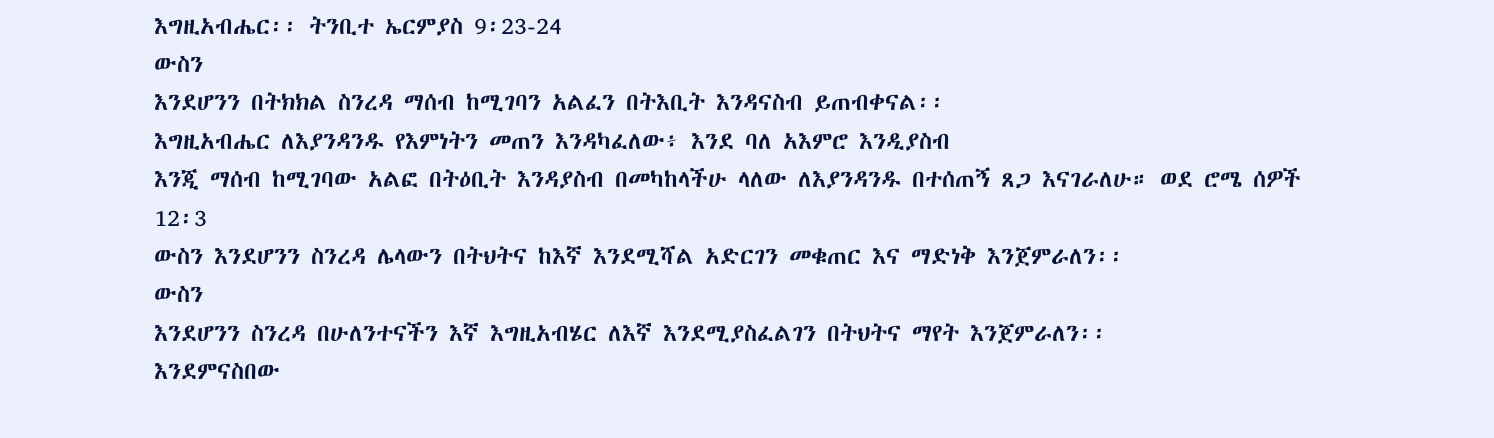እግዚአብሔር፡፡ ትንቢተ ኤርምያስ 9፡23-24
ውስን
እንደሆንን በትክክል ስንረዳ ማሰብ ከሚገባን አልፈን በትእቢት እንዳናስብ ይጠብቀናል፡፡
እግዚአብሔር ለእያንዳንዱ የእምነትን መጠን እንዳካፈለው፥ እንደ ባለ አእምሮ እንዲያስብ
እንጂ ማሰብ ከሚገባው አልፎ በትዕቢት እንዳያስብ በመካከላችሁ ላለው ለእያንዳንዱ በተሰጠኝ ጸጋ እናገራለሁ። ወደ ሮሜ ሰዎች
12፡3
ውስን እንደሆንን ስንረዳ ሌላውን በትህትና ከእኛ እንደሚሻል አድርገን መቁጠር እና ማድነቅ እንጀምራለን፡፡
ውስን
እንደሆንን ስንረዳ በሁለንተናችን እኛ እግዚአብሄር ለእኛ እንደሚያስፈልገን በትህትና ማየት እንጀምራለን፡፡
እንደምናስበው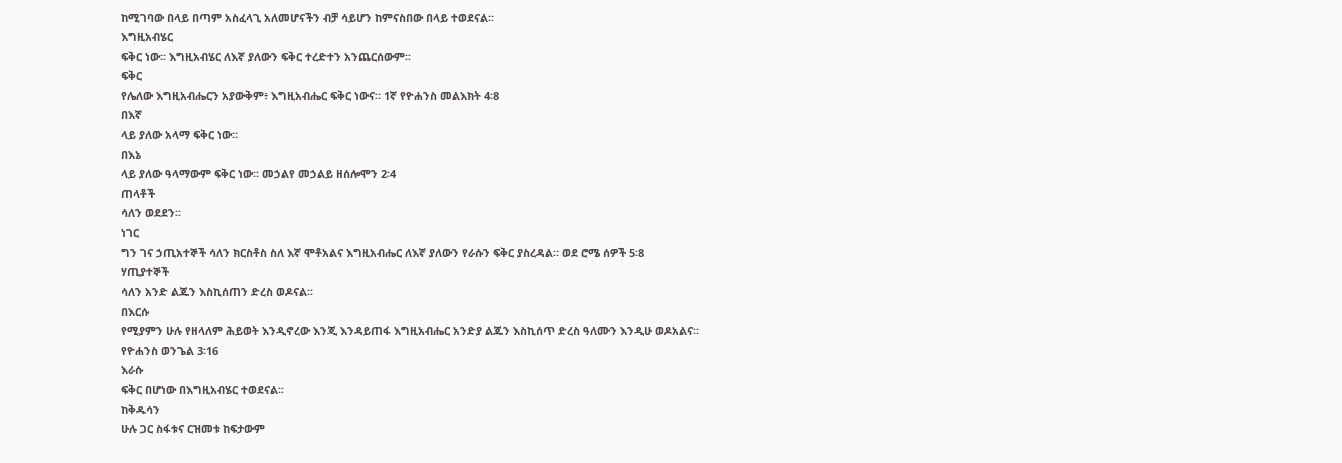ከሚገባው በላይ በጣም አስፈላጊ አለመሆናችን ብቻ ሳይሆን ከምናስበው በላይ ተወደናል፡፡
እግዚአብሄር
ፍቅር ነው፡፡ እግዚአብሄር ለእኛ ያለውን ፍቅር ተረድተን አንጨርሰውም፡፡
ፍቅር
የሌለው እግዚአብሔርን አያውቅም፥ እግዚአብሔር ፍቅር ነውና። 1ኛ የዮሐንስ መልእክት 4፡8
በእኛ
ላይ ያለው አላማ ፍቅር ነው፡፡
በእኔ
ላይ ያለው ዓላማውም ፍቅር ነው። መኃልየ መኃልይ ዘሰሎሞን 2፡4
ጠላቶች
ሳለን ወደደን፡፡
ነገር
ግን ገና ኃጢአተኞች ሳለን ክርስቶስ ስለ እኛ ሞቶአልና እግዚአብሔር ለእኛ ያለውን የራሱን ፍቅር ያስረዳል። ወደ ሮሜ ሰዎች 5፡8
ሃጢያተኞች
ሳለን አንድ ልጁን እስኪሰጠን ድረስ ወዶናል፡፡
በእርሱ
የሚያምን ሁሉ የዘላለም ሕይወት እንዲኖረው እንጂ እንዳይጠፋ እግዚአብሔር አንድያ ልጁን እስኪሰጥ ድረስ ዓለሙን እንዲሁ ወዶአልና።
የዮሐንስ ወንጌል 3፡16
እራሱ
ፍቅር በሆነው በእግዚአብሄር ተወደናል፡፡
ከቅዱሳን
ሁሉ ጋር ስፋቱና ርዝመቱ ከፍታውም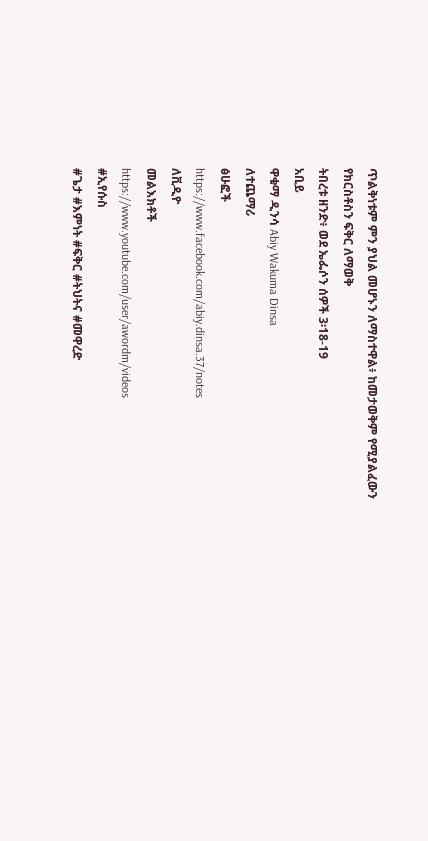ጥልቅነቱም ምን ያህል መሆኑን ለማስተዋል፥ ከመታወቅም የሚያልፈውን የክርስቶስን ፍቅር ለማወቅ
ትበረቱ ዘንድ፥ ወደ ኤፌሶን ሰዎች 3፡18-19
አቢይ
ዋቁማ ዲንሳ Abiy Wakuma Dinsa
ለተጨማሪ
ፅሁፎች
https://www.facebook.com/abiy.dinsa.37/notes
ለቪዲዮ
መልእክቶች
https://www.youtube.com/user/awordm/videos
#ኢየሱስ
#ጌታ #እምነት #ፍቅር #ትህትና #መዋረድ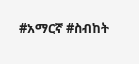#አማርኛ #ስብከት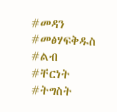#መዳን #መፅሃፍቅዱስ #ልብ #ቸርነት #ትግስት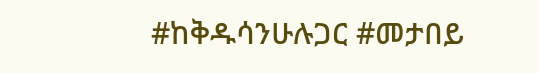#ከቅዱሳንሁሉጋር #መታበይ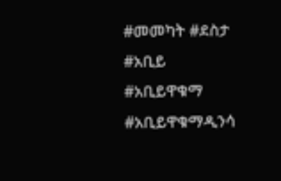#መመካት #ደስታ #አቢይ #አቢይዋቁማ #አቢይዋቁማዲንሳ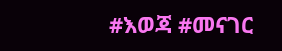#እወጃ #መናገር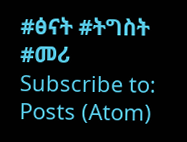#ፅናት #ትግስት #መሪ
Subscribe to:
Posts (Atom)